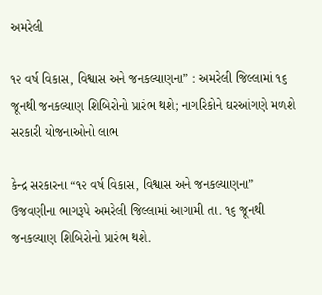અમરેલી

૧૨ વર્ષ વિકાસ, વિશ્વાસ અને જનકલ્યાણના” : અમરેલી જિલ્લામાં ૧૬ જૂનથી જનકલ્યાણ શિબિરોનો પ્રારંભ થશે; નાગરિકોને ઘરઆંગણે મળશે સરકારી યોજનાઓનો લાભ

કેન્દ્ર સરકારના “૧૨ વર્ષ વિકાસ, વિશ્વાસ અને જનકલ્યાણના” ઉજવણીના ભાગરૂપે અમરેલી જિલ્લામાં આગામી તા. ૧૬ જૂનથી જનકલ્યાણ શિબિરોનો પ્રારંભ થશે.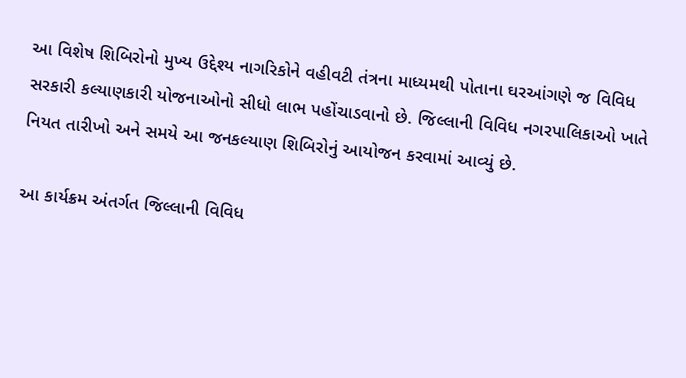આ વિશેષ શિબિરોનો મુખ્ય ઉદ્દેશ્ય નાગરિકોને વહીવટી તંત્રના માધ્યમથી પોતાના ઘરઆંગણે જ વિવિધ સરકારી કલ્યાણકારી યોજનાઓનો સીધો લાભ પહોંચાડવાનો છે. જિલ્લાની વિવિધ નગરપાલિકાઓ ખાતે નિયત તારીખો અને સમયે આ જનકલ્યાણ શિબિરોનું આયોજન કરવામાં આવ્યું છે.

આ કાર્યક્રમ અંતર્ગત જિલ્લાની વિવિધ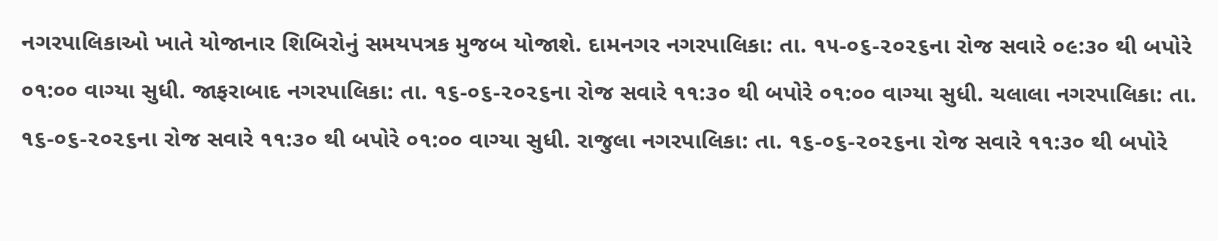નગરપાલિકાઓ ખાતે યોજાનાર શિબિરોનું સમયપત્રક મુજબ યોજાશે. દામનગર નગરપાલિકા: તા. ૧૫-૦૬-૨૦૨૬ના રોજ સવારે ૦૯:૩૦ થી બપોરે ૦૧:૦૦ વાગ્યા સુધી. જાફરાબાદ નગરપાલિકા: તા. ૧૬-૦૬-૨૦૨૬ના રોજ સવારે ૧૧:૩૦ થી બપોરે ૦૧:૦૦ વાગ્યા સુધી. ચલાલા નગરપાલિકા: તા. ૧૬-૦૬-૨૦૨૬ના રોજ સવારે ૧૧:૩૦ થી બપોરે ૦૧:૦૦ વાગ્યા સુધી. રાજુલા નગરપાલિકા: તા. ૧૬-૦૬-૨૦૨૬ના રોજ સવારે ૧૧:૩૦ થી બપોરે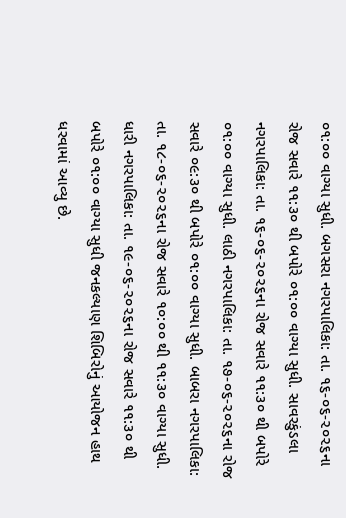૦૧:૦૦ વાગ્યા સુધી. બગસરા નગરપાલિકા: તા. ૧૬-૦૬-૨૦૨૬ના રોજ સવારે ૧૧:૩૦ થી બપોરે ૦૧:૦૦ વાગ્યા સુધી. સાવરકુંડલા નગરપાલિકા: તા. ૧૬-૦૬-૨૦૨૬ના રોજ સવારે ૧૧:૩૦ થી બપોરે ૦૧:૦૦ વાગ્યા સુધી. લાઠી નગરપાલિકા: તા. ૧૭-૦૬-૨૦૨૬ના રોજ સવારે ૦૯:૩૦ થી બપોરે ૦૧:૦૦ વાગ્યા સુધી. બાબરા નગરપાલિકા: તા. ૧૮-૦૬-૨૦૨૬ના રોજ સવારે ૧૦:૦૦ થી ૧૧:૩૦ વાગ્યા સુધી. ધારી નગરપાલિકા: તા. ૧૯-૦૬-૨૦૨૬ના રોજ સવારે ૧૧:૩૦ થી બપોરે ૦૧:૦૦ વાગ્યા સુધી જનકલ્યાણ શિબિરોનું આયોજન હાથ ધરવામાં આવ્યુ છે.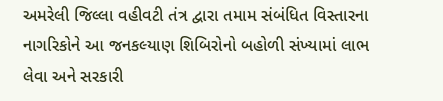અમરેલી જિલ્લા વહીવટી તંત્ર દ્વારા તમામ સંબંધિત વિસ્તારના નાગરિકોને આ જનકલ્યાણ શિબિરોનો બહોળી સંખ્યામાં લાભ લેવા અને સરકારી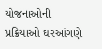યોજનાઓની પ્રક્રિયાઓ ઘરઆંગણે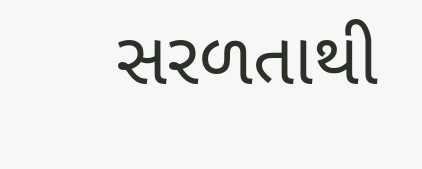સરળતાથી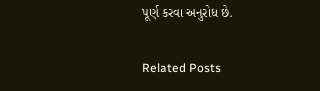પૂર્ણ કરવા અનુરોધ છે.

Related Posts